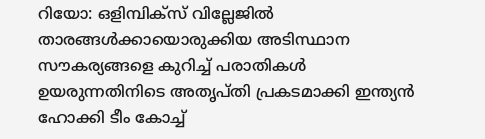റിയോ: ഒളിമ്പിക്‌സ് വില്ലേജില്‍ താരങ്ങള്‍ക്കായൊരുക്കിയ അടിസ്ഥാന സൗകര്യങ്ങളെ കുറിച്ച് പരാതികള്‍ ഉയരുന്നതിനിടെ അതൃപ്തി പ്രകടമാക്കി ഇന്ത്യന്‍ ഹോക്കി ടീം കോച്ച്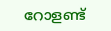റോളണ്ട്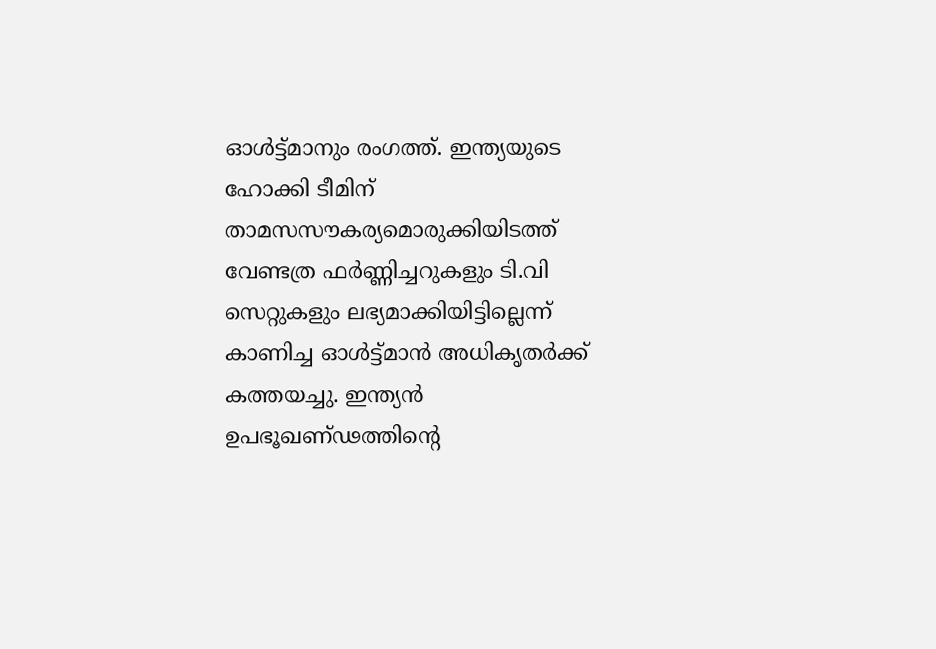ഓള്‍ട്ട്മാനും രംഗത്ത്. ഇന്ത്യയുടെ ഹോക്കി ടീമിന് താമസസൗകര്യമൊരുക്കിയിടത്ത് വേണ്ടത്ര ഫര്‍ണ്ണിച്ചറുകളും ടി.വി സെറ്റുകളും ലഭ്യമാക്കിയിട്ടില്ലെന്ന് കാണിച്ച ഓള്‍ട്ട്മാന്‍ അധികൃതര്‍ക്ക് കത്തയച്ചു. ഇന്ത്യന്‍ ഉപഭൂഖണ്ഢത്തിന്റെ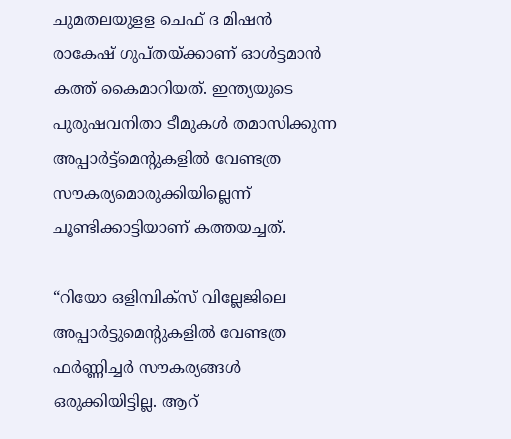ചുമതലയുളള ചെഫ് ദ മിഷന്‍ രാകേഷ് ഗുപ്തയ്ക്കാണ് ഓള്‍ട്ടമാന്‍ കത്ത് കൈമാറിയത്. ഇന്ത്യയുടെ പുരുഷവനിതാ ടീമുകള്‍ തമാസിക്കുന്ന അപ്പാര്‍ട്ട്‌മെന്റുകളില്‍ വേണ്ടത്ര സൗകര്യമൊരുക്കിയില്ലെന്ന് ചൂണ്ടിക്കാട്ടിയാണ് കത്തയച്ചത്.

“റിയോ ഒളിമ്പിക്‌സ് വില്ലേജിലെ അപ്പാര്‍ട്ടുമെന്റുകളില്‍ വേണ്ടത്ര ഫര്‍ണ്ണിച്ചര്‍ സൗകര്യങ്ങള്‍ ഒരുക്കിയിട്ടില്ല. ആറ്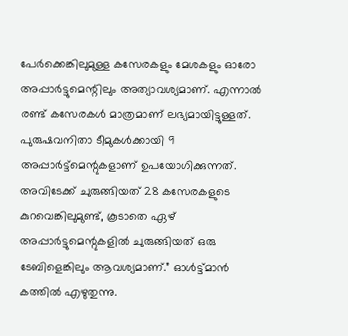പേര്‍ക്കെങ്കിലുമുള്ള കസേരകളും മേശകളും ഓരോ അപ്പാര്‍ട്ടുമെന്റിലും അത്യാവശ്യമാണ്. എന്നാല്‍ രണ്ട് കസേരകള്‍ മാത്രമാണ് ലഭ്യമായിട്ടുള്ളത്. പുരുഷവനിതാ ടീമുകള്‍ക്കായി 9 അപ്പാര്‍ട്ട്‌മെന്റുകളാണ് ഉപയോഗിക്കുന്നത്. അവിടേക്ക് ചുരുങ്ങിയത് 28 കസേരകളുടെ കുറവെങ്കിലുമുണ്ട്, കൂടാതെ ഏഴ് അപ്പാര്‍ട്ടുമെന്റുകളില്‍ ചുരുങ്ങിയത് ഒരു ടേബിളെങ്കിലും ആവശ്യമാണ്.” ഓള്‍ട്ട്മാന്‍ കത്തില്‍ എഴുതുന്നു.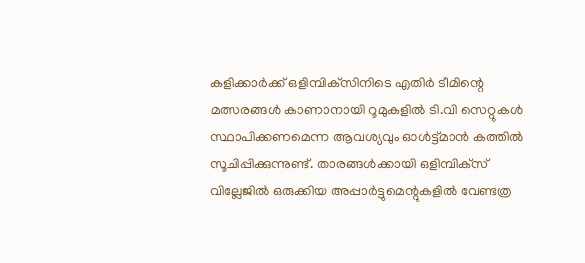കളിക്കാര്‍ക്ക് ഒളിമ്പിക്‌സിനിടെ എതിര്‍ ടീമിന്റെ മത്സരങ്ങള്‍ കാണാനായി റൂമുകളില്‍ ടി.വി സെറ്റുകള്‍ സ്ഥാപിക്കണമെന്ന ആവശ്യവും ഓള്‍ട്ട്മാന്‍ കത്തില്‍ സൂചിപ്പിക്കുന്നുണ്ട്. താരങ്ങള്‍ക്കായി ഒളിമ്പിക്‌സ് വില്ലേജില്‍ ഒരുക്കിയ അപ്പാര്‍ട്ടുമെന്റുകളില്‍ വേണ്ടത്ര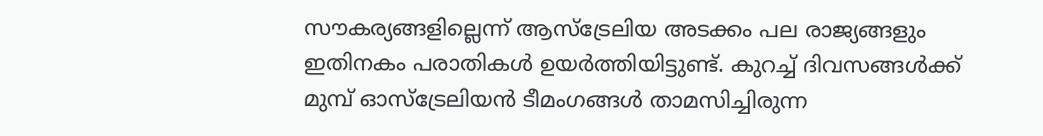സൗകര്യങ്ങളില്ലെന്ന് ആസ്‌ട്രേലിയ അടക്കം പല രാജ്യങ്ങളും ഇതിനകം പരാതികള്‍ ഉയര്‍ത്തിയിട്ടുണ്ട്. കുറച്ച് ദിവസങ്ങള്‍ക്ക് മുമ്പ് ഓസ്‌ട്രേലിയന്‍ ടീമംഗങ്ങള്‍ താമസിച്ചിരുന്ന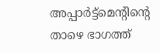അപ്പാര്‍ട്ട്‌മെന്റിന്റെ താഴെ ഭാഗത്ത്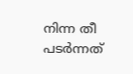നിന്ന തീ പടര്‍ന്നത്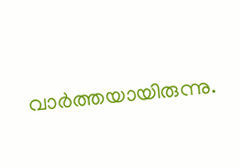വാര്‍ത്തയായിരുന്നു.